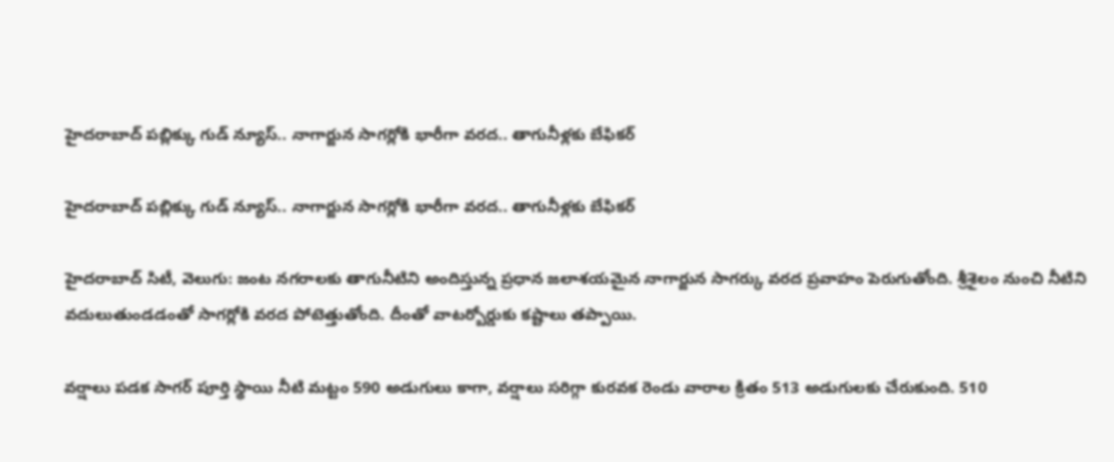హైదరాబాద్ పబ్లిక్కు గుడ్ న్యూస్.. నాగార్జున సాగర్లోకి భారీగా వరద.. తాగునీళ్లకు బేఫికర్

హైదరాబాద్ పబ్లిక్కు గుడ్ న్యూస్.. నాగార్జున సాగర్లోకి భారీగా వరద.. తాగునీళ్లకు బేఫికర్

హైదరాబాద్ సిటీ, వెలుగు: జంట నగరాలకు తాగునీటిని అందిస్తున్న ప్రధాన జలాశయమైన నాగార్జున సాగర్కు వరద ప్రవాహం పెరుగుతోంది. శ్రీశైలం నుంచి నీటిని వదులుతుండడంతో సాగర్లోకి వరద పోటెత్తుతోంది. దీంతో వాటర్బోర్డుకు కష్టాలు తప్పాయి.

వర్షాలు పడక సాగర్ పూర్తి స్థాయి నీటి మట్టం 590 అడుగులు కాగా, వర్షాలు సరిగ్గా కురవక రెండు వారాల క్రితం 513 అడుగులకు చేరుకుంది. 510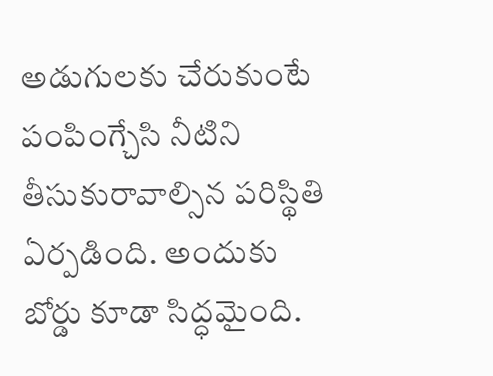అడుగులకు చేరుకుంటే పంపింగ్చేసి నీటిని తీసుకురావాల్సిన పరిస్థితి ఏర్పడింది. అందుకు బోర్డు కూడా సిద్ధమైంది.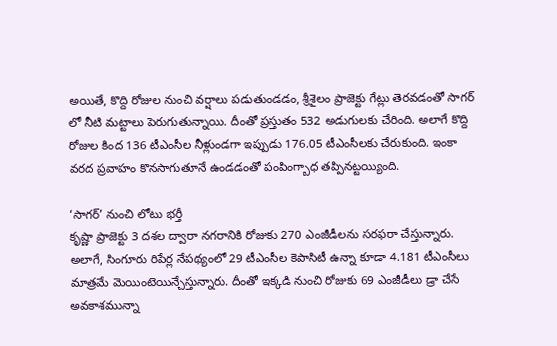అయితే, కొద్ది రోజుల నుంచి వర్షాలు పడుతుండడం, శ్రీశైలం ప్రాజెక్టు గేట్లు తెరవడంతో సాగర్ లో నీటి మట్టాలు పెరుగుతున్నాయి. దీంతో ప్రస్తుతం 532 అడుగులకు చేరింది. అలాగే కొద్ది రోజుల కింద 136 టీఎంసీల నీళ్లుండగా ఇప్పుడు 176.05 టీఎంసీలకు చేరుకుంది. ఇంకా వరద ప్రవాహం కొనసాగుతూనే ఉండడంతో పంపింగ్బాధ తప్పినట్టయ్యింది.

‘సాగర్’ నుంచి లోటు భర్తీ
కృష్ణా ప్రాజెక్టు 3 దశల ద్వారా నగరానికి రోజుకు 270 ఎంజీడీలను సరఫరా చేస్తున్నారు. అలాగే, సింగూరు రిపేర్ల నేపథ్యంలో 29 టీఎంసీల కెపాసిటీ ఉన్నా కూడా 4.181 టీఎంసీలు మాత్రమే మెయింటెయిన్చేస్తున్నారు. దీంతో ఇక్కడి నుంచి రోజుకు 69 ఎంజీడీలు డ్రా చేసే అవకాశమున్నా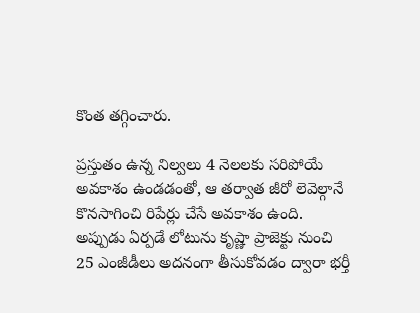కొంత తగ్గించారు.

ప్రస్తుతం ఉన్న నిల్వలు 4 నెలలకు సరిపోయే అవకాశం ఉండడంతో, ఆ తర్వాత జీరో లెవెల్గానే కొనసాగించి రిపేర్లు చేసే అవకాశం ఉంది. అప్పుడు ఏర్పడే లోటును కృష్ణా ప్రాజెక్టు నుంచి 25 ఎంజీడీలు అదనంగా తీసుకోవడం ద్వారా భర్తీ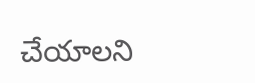చేయాలని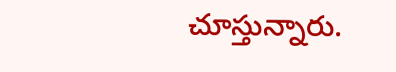చూస్తున్నారు.